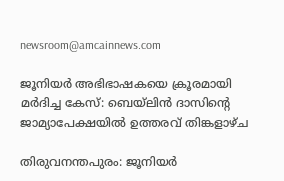newsroom@amcainnews.com

ജൂനിയർ അഭിഭാഷകയെ ക്രൂരമായി മർദിച്ച കേസ്: ബെയ്‌ലിൻ ദാസിന്റെ ജാമ്യാപേക്ഷയിൽ ഉത്തരവ് തിങ്കളാഴ്ച

തിരുവനന്തപുരം: ജൂനിയർ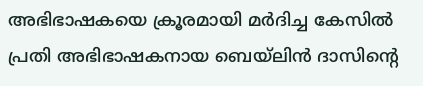അഭിഭാഷകയെ ക്രൂരമായി മർദിച്ച കേസിൽ പ്രതി അഭിഭാഷകനായ ബെയ്‌ലിൻ ദാസിന്റെ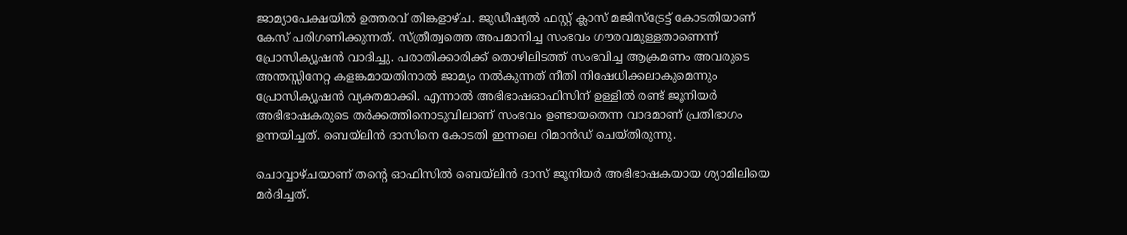ജാമ്യാപേക്ഷയിൽ ഉത്തരവ് തിങ്കളാഴ്ച. ജുഡീഷ്യൽ ഫസ്റ്റ് ക്ലാസ് മജിസ്‌ട്രേട്ട് കോടതിയാണ് കേസ് പരിഗണിക്കുന്നത്. സ്ത്രീത്വത്തെ അപമാനിച്ച സംഭവം ഗൗരവമുള്ളതാണെന്ന് പ്രോസിക്യൂഷൻ വാദിച്ചു. പരാതിക്കാരിക്ക് തൊഴിലിടത്ത് സംഭവിച്ച ആക്രമണം അവരുടെ അന്തസ്സിനേറ്റ കളങ്കമായതിനാൽ ജാമ്യം നൽകുന്നത് നീതി നിഷേധിക്കലാകുമെന്നും പ്രോസിക്യൂഷൻ വ്യക്തമാക്കി. എന്നാൽ അഭിഭാഷഓഫിസിന് ഉള്ളിൽ രണ്ട് ജൂനിയർ അഭിഭാഷകരുടെ തർക്കത്തിനൊടുവിലാണ് സംഭവം ഉണ്ടായതെന്ന വാദമാണ് പ്രതിഭാഗം ഉന്നയിച്ചത്. ബെയ്‌ലിൻ ദാസിനെ കോടതി ഇന്നലെ റിമാൻഡ് ചെയ്തിരുന്നു.

ചൊവ്വാഴ്ചയാണ് തന്റെ ഓഫിസിൽ ബെയ്‌ലിൻ ദാസ് ജൂനിയർ അഭിഭാഷകയായ ശ്യാമിലിയെ മർദിച്ചത്.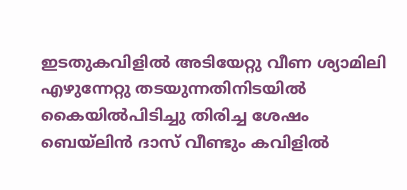ഇടതുകവിളിൽ അടിയേറ്റു വീണ ശ്യാമിലി എഴുന്നേറ്റു തടയുന്നതിനിടയിൽ കൈയിൽപിടിച്ചു തിരിച്ച ശേഷം ബെയ്‌ലിൻ ദാസ് വീണ്ടും കവിളിൽ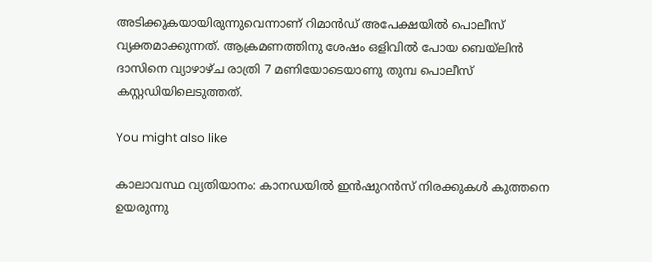അടിക്കുകയായിരുന്നുവെന്നാണ് റിമാൻഡ് അപേക്ഷയിൽ പൊലീസ് വ്യക്തമാക്കുന്നത്. ആക്രമണത്തിനു ശേഷം ഒളിവിൽ പോയ ബെയ്‌ലിൻ ദാസിനെ വ്യാഴാഴ്ച രാത്രി 7 മണിയോടെയാണു തുമ്പ പൊലീസ് കസ്റ്റഡിയിലെടുത്തത്.

You might also like

കാലാവസ്ഥ വ്യതിയാനം: കാനഡയിൽ ഇൻഷുറൻസ് നിരക്കുകൾ കുത്തനെ ഉയരുന്നു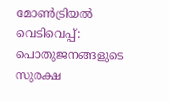മോൺട്രിയൽ വെടിവെപ്പ്: പൊതുജനങ്ങളുടെ സുരക്ഷ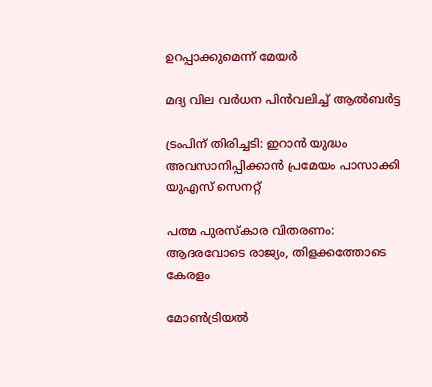ഉറപ്പാക്കുമെന്ന് മേയർ

മദ്യ വില വർധന പിൻവലിച്ച് ആൽബർട്ട

ട്രംപിന് തിരിച്ചടി: ഇറാൻ യുദ്ധം അവസാനിപ്പിക്കാൻ പ്രമേയം പാസാക്കി യുഎസ് സെനറ്റ്

പത്മ പുരസ്കാര വിതരണം: ആദരവോടെ രാജ്യം, തിളക്കത്തോടെ കേരളം

മോൺട്രിയൽ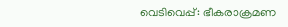വെടിവെപ്പ്: ഭീകരാക്രമണ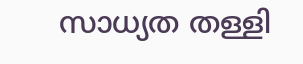സാധ്യത തള്ളി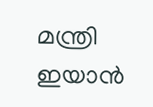മന്ത്രി ഇയാൻ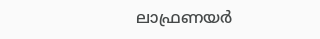ലാഫ്രണയർ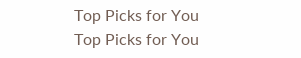Top Picks for You
Top Picks for You